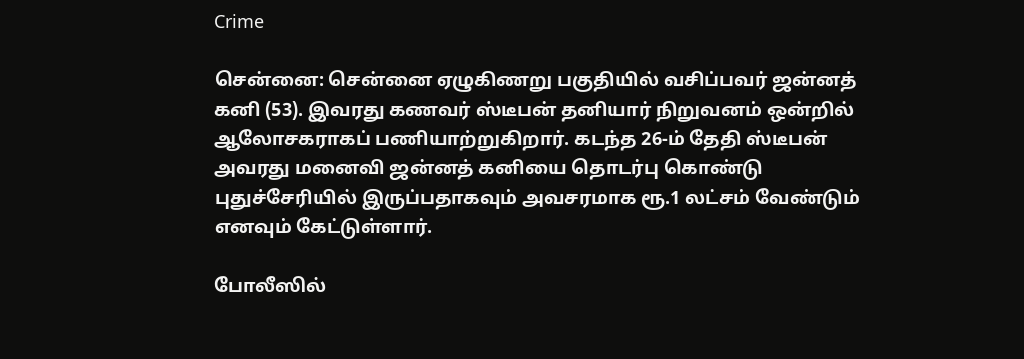Crime

சென்னை: சென்னை ஏழுகிணறு பகுதியில் வசிப்பவர் ஜன்னத் கனி (53). இவரது கணவர் ஸ்டீபன் தனியார் நிறுவனம் ஒன்றில் ஆலோசகராகப் பணியாற்றுகிறார். கடந்த 26-ம் தேதி ஸ்டீபன் அவரது மனைவி ஜன்னத் கனியை தொடர்பு கொண்டு புதுச்சேரியில் இருப்பதாகவும் அவசரமாக ரூ.1 லட்சம் வேண்டும் எனவும் கேட்டுள்ளார்.

போலீஸில்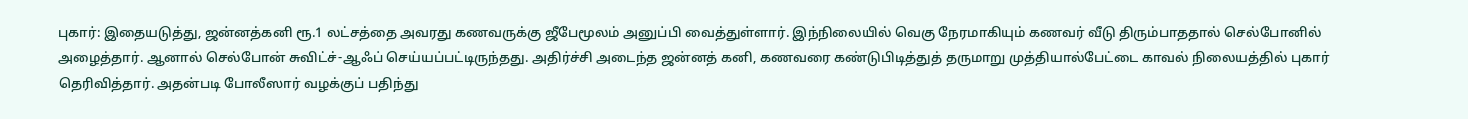புகார்: இதையடுத்து, ஜன்னத்கனி ரூ.1 லட்சத்தை அவரது கணவருக்கு ஜீபேமூலம் அனுப்பி வைத்துள்ளார். இந்நிலையில் வெகு நேரமாகியும் கணவர் வீடு திரும்பாததால் செல்போனில் அழைத்தார். ஆனால் செல்போன் சுவிட்ச்-ஆஃப் செய்யப்பட்டிருந்தது. அதிர்ச்சி அடைந்த ஜன்னத் கனி, கணவரை கண்டுபிடித்துத் தருமாறு முத்தியால்பேட்டை காவல் நிலையத்தில் புகார் தெரிவித்தார். அதன்படி போலீஸார் வழக்குப் பதிந்து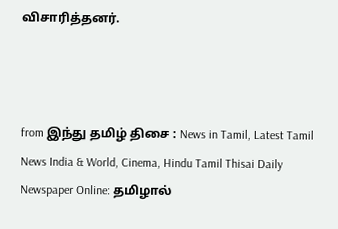விசாரித்தனர்.



from இந்து தமிழ் திசை : News in Tamil, Latest Tamil News India & World, Cinema, Hindu Tamil Thisai Daily Newspaper Online: தமிழால்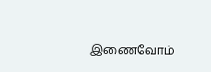இணைவோம்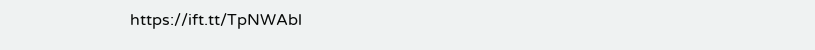https://ift.tt/TpNWAbl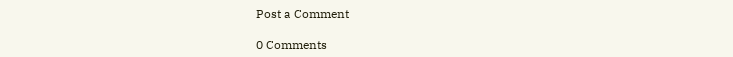Post a Comment

0 Comments